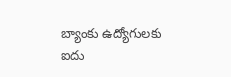బ్యాంకు ఉద్యోగులకు ఐదు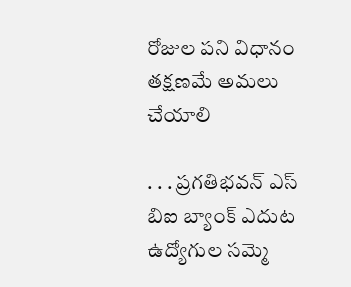రోజుల పని విధానం తక్షణమే అమలు చేయాలి

. . . ప్రగతిభవన్ ఎస్ బిఐ బ్యాంక్ ఎదుట ఉద్యోగుల సమ్మె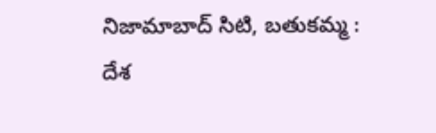నిజామాబాద్ సిటి, బతుకమ్మ :   దేశ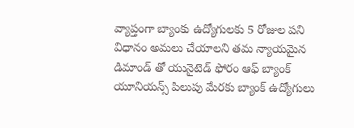వ్యాప్తంగా బ్యాంకు ఉద్యోగులకు 5 రోజుల పని విధానం అమలు చేయాలని తమ న్యాయమైన డిమాండ్ తో యునైటెడ్ ఫోరం ఆఫ్ బ్యాంక్ యూనియన్స్ పిలుపు మేరకు బ్యాంక్ ఉద్యోగులు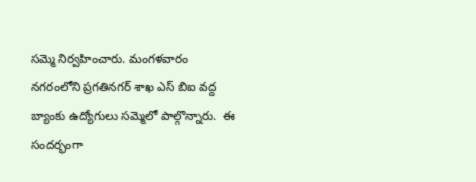సమ్మె నిర్వహించారు. మంగళవారం నగరంలోని ప్రగతినగర్ శాఖ ఎస్ బిఐ వద్ద బ్యాంకు ఉద్యోగులు సమ్మెలో పాల్గొన్నారు.  ఈ సందర్భంగా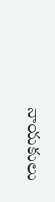నాయకులు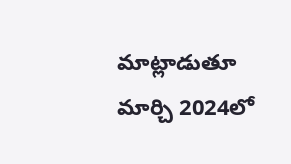మాట్లాడుతూ మార్చి 2024లో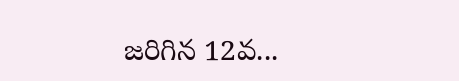జరిగిన 12వ...